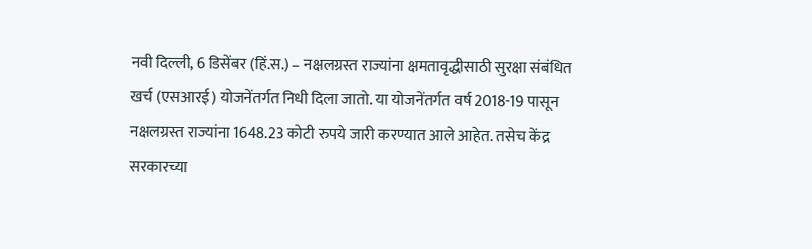नवी दिल्ली, 6 डिसेंबर (हिं.स.) – नक्षलग्रस्त राज्यांना क्षमतावृद्धीसाठी सुरक्षा संबंधित खर्च (एसआरई) योजनेंतर्गत निधी दिला जातो. या योजनेंतर्गत वर्ष 2018-19 पासून नक्षलग्रस्त राज्यांना 1648.23 कोटी रुपये जारी करण्यात आले आहेत. तसेच केंद्र सरकारच्या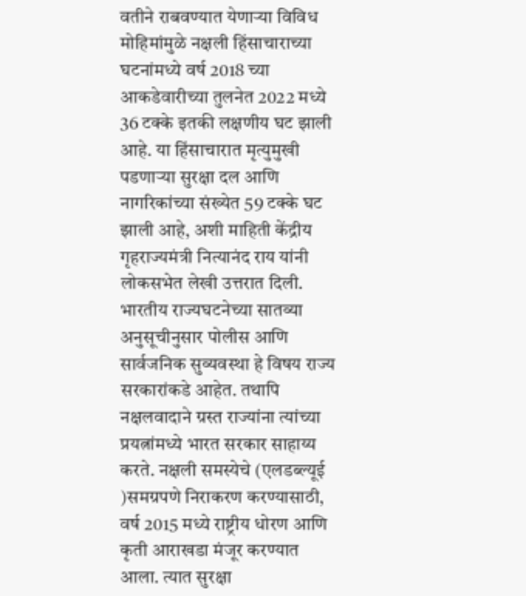वतीने राबवण्यात येणाऱ्या विविध मोहिमांमुळे नक्षली हिंसाचाराच्या घटनांमध्ये वर्ष 2018 च्या आकडेवारीच्या तुलनेत 2022 मध्ये 36 टक्के इतकी लक्षणीय घट झाली आहे. या हिंसाचारात मृत्युमुखी पडणाऱ्या सुरक्षा दल आणि नागरिकांच्या संख्येत 59 टक्के घट झाली आहे, अशी माहिती केंद्रीय गृहराज्यमंत्री नित्यानंद राय यांनी लोकसभेत लेखी उत्तरात दिली.
भारतीय राज्यघटनेच्या सातव्या अनुसूचीनुसार पोलीस आणि सार्वजनिक सुव्यवस्था हे विषय राज्य सरकारांकडे आहेत. तथापि नक्षलवादाने ग्रस्त राज्यांना त्यांच्या प्रयत्नांमध्ये भारत सरकार साहाय्य करते. नक्षली समस्येचे (एलडब्ल्यूई )समग्रपणे निराकरण करण्यासाठी, वर्ष 2015 मध्ये राष्ट्रीय धोरण आणि कृती आराखडा मंजूर करण्यात आला. त्यात सुरक्षा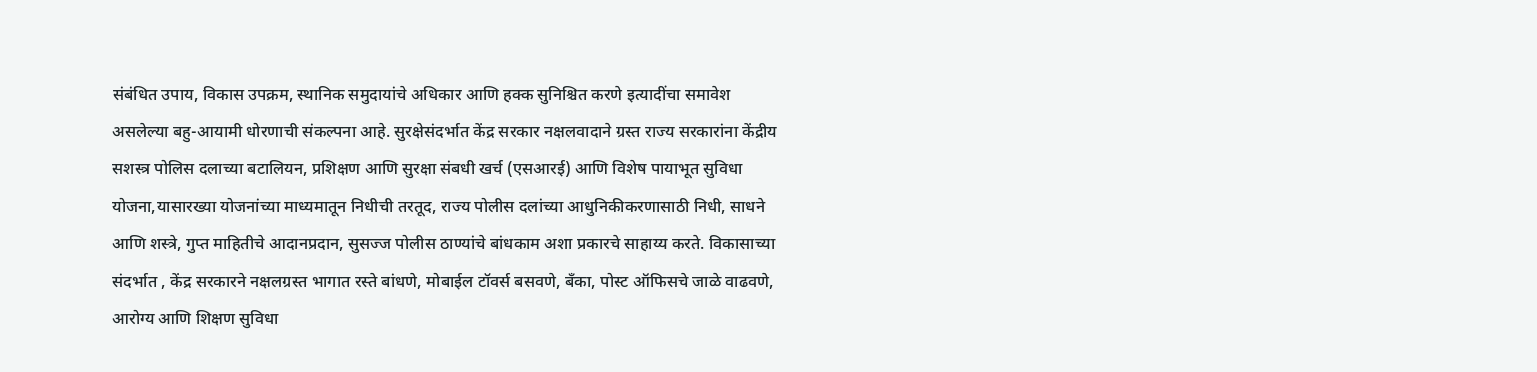संबंधित उपाय, विकास उपक्रम, स्थानिक समुदायांचे अधिकार आणि हक्क सुनिश्चित करणे इत्यादींचा समावेश असलेल्या बहु-आयामी धोरणाची संकल्पना आहे. सुरक्षेसंदर्भात केंद्र सरकार नक्षलवादाने ग्रस्त राज्य सरकारांना केंद्रीय सशस्त्र पोलिस दलाच्या बटालियन, प्रशिक्षण आणि सुरक्षा संबधी खर्च (एसआरई) आणि विशेष पायाभूत सुविधा योजना,यासारख्या योजनांच्या माध्यमातून निधीची तरतूद, राज्य पोलीस दलांच्या आधुनिकीकरणासाठी निधी, साधने आणि शस्त्रे, गुप्त माहितीचे आदानप्रदान, सुसज्ज पोलीस ठाण्यांचे बांधकाम अशा प्रकारचे साहाय्य करते. विकासाच्या संदर्भात , केंद्र सरकारने नक्षलग्रस्त भागात रस्ते बांधणे, मोबाईल टॉवर्स बसवणे, बँका, पोस्ट ऑफिसचे जाळे वाढवणे, आरोग्य आणि शिक्षण सुविधा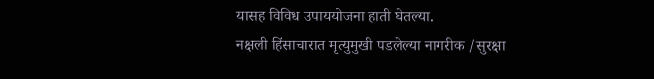यासह विविध उपाययोजना हाती घेतल्या.
नक्षली हिंसाचारात मृत्युमुखी पडलेल्या नागरीक /सुरक्षा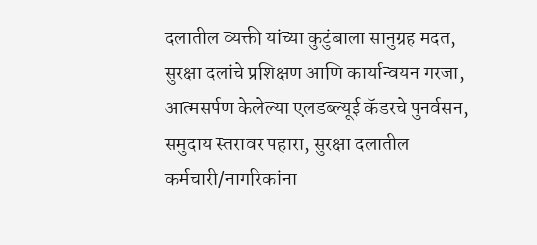दलातील व्यक्ती यांच्या कुटुंबाला सानुग्रह मदत, सुरक्षा दलांचे प्रशिक्षण आणि कार्यान्वयन गरजा, आत्मसर्पण केलेल्या एलडब्ल्यूई कॅडरचे पुनर्वसन, समुदाय स्तरावर पहारा, सुरक्षा दलातील कर्मचारी/नागरिकांना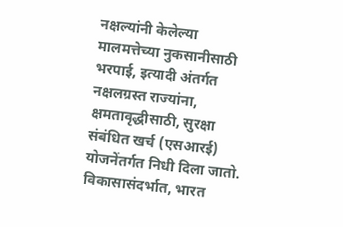नक्षल्यांनी केलेल्या मालमत्तेच्या नुकसानीसाठी भरपाई, इत्यादी अंतर्गत नक्षलग्रस्त राज्यांना, क्षमतावृद्धीसाठी, सुरक्षा संबंधित खर्च (एसआरई) योजनेंतर्गत निधी दिला जातो.
विकासासंदर्भात, भारत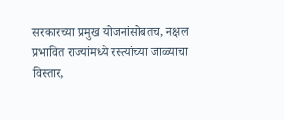सरकारच्या प्रमुख योजनांसोबतच, नक्षल प्रभावित राज्यांमध्ये रस्त्यांच्या जाळ्याचा विस्तार,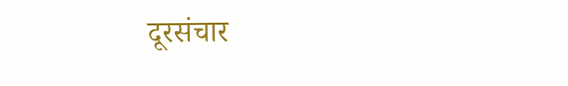दूरसंचार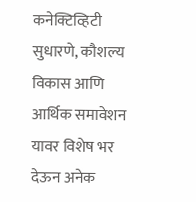कनेक्टिव्हिटी सुधारणे, कौशल्य विकास आणि आर्थिक समावेशन यावर विशेष भर देऊन अनेक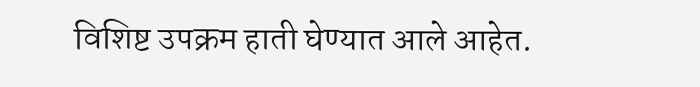विशिष्ट उपक्रम हाती घेण्यात आले आहेत.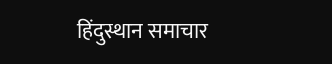हिंदुस्थान समाचार